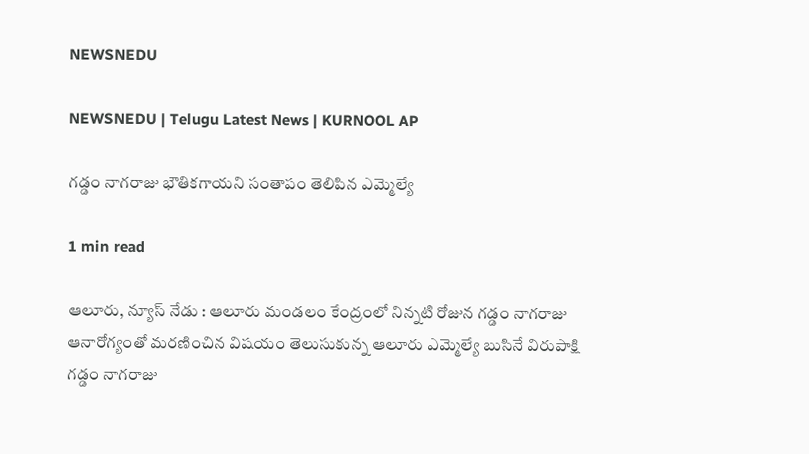NEWSNEDU

NEWSNEDU | Telugu Latest News | KURNOOL AP

గడ్డం నాగరాజు భౌతికగాయని సంతాపం తెలిపిన ఎమ్మెల్యే

1 min read

ఆలూరు, న్యూస్ నేడు : ఆలూరు మండలం కేంద్రంలో నిన్నటి రోజున గడ్డం నాగరాజు ఆనారోగ్యంతో మరణించిన విషయం తెలుసుకున్న ఆలూరు ఎమ్మెల్యే బుసినే విరుపాక్షి  గడ్డం నాగరాజు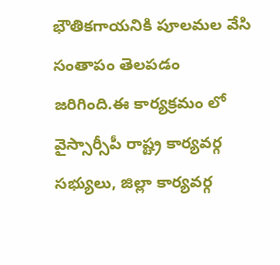భౌతికగాయనికి పూలమల వేసి సంతాపం తెలపడం జరిగింది.ఈ కార్యక్రమం లో వైస్సార్సీపీ రాష్ట్ర కార్యవర్గ సభ్యులు, జిల్లా కార్యవర్గ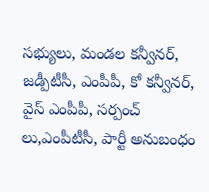సభ్యులు, మండల కన్వీనర్, జడ్పీటీసీ, ఎంపీపీ, కో కన్వీనర్, వైస్ ఎంపీపీ, సర్పంచ్ లు,ఎంపీటీసీ, పార్టీ అనుబంధం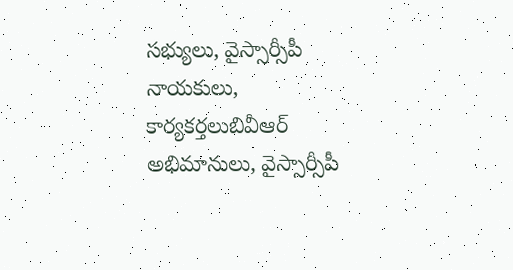సభ్యులు, వైస్సార్సీపీ నాయకులు, కార్యకర్తలుబివీఆర్ అభిమానులు, వైస్సార్సీపీ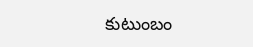కుటుంబం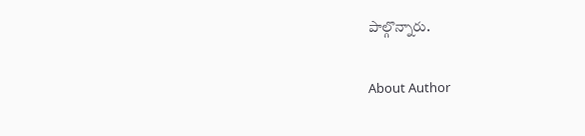పాల్గొన్నారు.

About Author